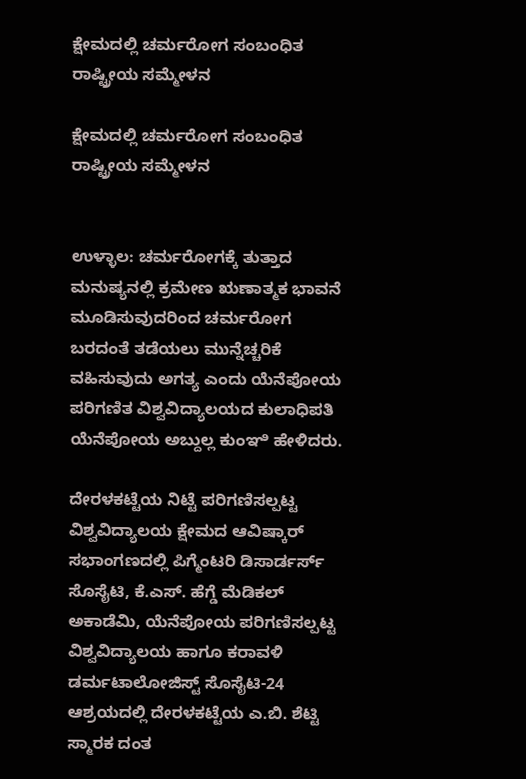ಕ್ಷೇಮದಲ್ಲಿ ಚರ್ಮರೋಗ ಸಂಬಂಧಿತ ರಾಷ್ಟ್ರೀಯ ಸಮ್ಮೇಳನ

ಕ್ಷೇಮದಲ್ಲಿ ಚರ್ಮರೋಗ ಸಂಬಂಧಿತ ರಾಷ್ಟ್ರೀಯ ಸಮ್ಮೇಳನ


ಉಳ್ಳಾಲ: ಚರ್ಮರೋಗಕ್ಕೆ ತುತ್ತಾದ ಮನುಷ್ಯನಲ್ಲಿ ಕ್ರಮೇಣ ಋಣಾತ್ಮಕ ಭಾವನೆ ಮೂಡಿಸುವುದರಿಂದ ಚರ್ಮರೋಗ ಬರದಂತೆ ತಡೆಯಲು ಮುನ್ನೆಚ್ಚರಿಕೆ ವಹಿಸುವುದು ಅಗತ್ಯ ಎಂದು ಯೆನೆಪೋಯ ಪರಿಗಣಿತ ವಿಶ್ವವಿದ್ಯಾಲಯದ ಕುಲಾಧಿಪತಿ ಯೆನೆಪೋಯ ಅಬ್ದುಲ್ಲ ಕುಂಞಿ ಹೇಳಿದರು.

ದೇರಳಕಟ್ಟೆಯ ನಿಟ್ಟೆ ಪರಿಗಣಿಸಲ್ಪಟ್ಟ ವಿಶ್ವವಿದ್ಯಾಲಯ ಕ್ಷೇಮದ ಆವಿಷ್ಕಾರ್ ಸಭಾಂಗಣದಲ್ಲಿ ಪಿಗ್ಮೆಂಟರಿ ಡಿಸಾರ್ಡರ್ಸ್ ಸೊಸೈಟಿ, ಕೆ.ಎಸ್. ಹೆಗ್ಡೆ ಮೆಡಿಕಲ್ ಅಕಾಡೆಮಿ, ಯೆನೆಪೋಯ ಪರಿಗಣಿಸಲ್ಪಟ್ಟ ವಿಶ್ವವಿದ್ಯಾಲಯ ಹಾಗೂ ಕರಾವಳಿ ಡರ್ಮಟಾಲೋಜಿಸ್ಟ್ ಸೊಸೈಟಿ-24 ಆಶ್ರಯದಲ್ಲಿ ದೇರಳಕಟ್ಟೆಯ ಎ.ಬಿ. ಶೆಟ್ಟಿ ಸ್ಮಾರಕ ದಂತ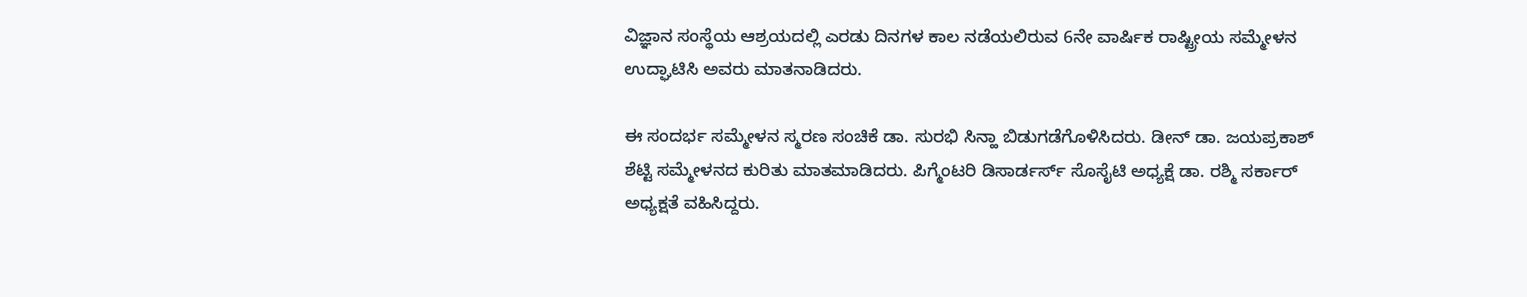ವಿಜ್ಞಾನ ಸಂಸ್ಥೆಯ ಆಶ್ರಯದಲ್ಲಿ ಎರಡು ದಿನಗಳ ಕಾಲ ನಡೆಯಲಿರುವ 6ನೇ ವಾರ್ಷಿಕ ರಾಷ್ಟ್ರೀಯ ಸಮ್ಮೇಳನ ಉದ್ಘಾಟಿಸಿ ಅವರು ಮಾತನಾಡಿದರು.

ಈ ಸಂದರ್ಭ ಸಮ್ಮೇಳನ ಸ್ಮರಣ ಸಂಚಿಕೆ ಡಾ. ಸುರಭಿ ಸಿನ್ಹಾ ಬಿಡುಗಡೆಗೊಳಿಸಿದರು. ಡೀನ್ ಡಾ. ಜಯಪ್ರಕಾಶ್ ಶೆಟ್ಟಿ ಸಮ್ಮೇಳನದ ಕುರಿತು ಮಾತಮಾಡಿದರು. ಪಿಗ್ಮೆಂಟರಿ ಡಿಸಾರ್ಡರ್ಸ್ ಸೊಸೈಟಿ ಅಧ್ಯಕ್ಷೆ ಡಾ. ರಶ್ಮಿ ಸರ್ಕಾರ್ ಅಧ್ಯಕ್ಷತೆ ವಹಿಸಿದ್ದರು.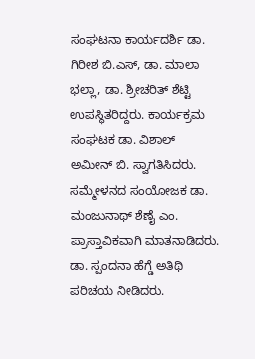ಸಂಘಟನಾ ಕಾರ್ಯದರ್ಶಿ ಡಾ. ಗಿರೀಶ ಬಿ.ಎಸ್, ಡಾ. ಮಾಲಾ ಭಲ್ಲಾ, ಡಾ. ಶ್ರೀಚರಿತ್ ಶೆಟ್ಟಿ ಉಪಸ್ಥಿತರಿದ್ದರು. ಕಾರ್ಯಕ್ರಮ ಸಂಘಟಕ ಡಾ. ವಿಶಾಲ್ ಅಮೀನ್ ಬಿ. ಸ್ವಾಗತಿಸಿದರು. ಸಮ್ಮೇಳನದ ಸಂಯೋಜಕ ಡಾ. ಮಂಜುನಾಥ್ ಶೆಣೈ ಎಂ. ಪ್ರಾಸ್ತಾವಿಕವಾಗಿ ಮಾತನಾಡಿದರು. ಡಾ. ಸ್ಪಂದನಾ ಹೆಗ್ಡೆ ಅತಿಥಿ ಪರಿಚಯ ನೀಡಿದರು.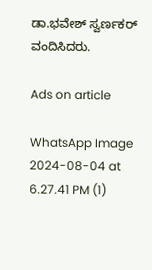ಡಾ.ಭವೇಶ್ ಸ್ವರ್ಣಕರ್ ವಂದಿಸಿದರು.

Ads on article

WhatsApp Image 2024-08-04 at 6.27.41 PM (1)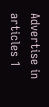Advertise in articles 1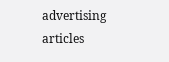advertising articles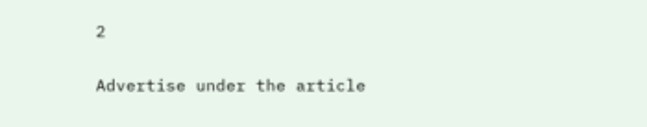2

Advertise under the article